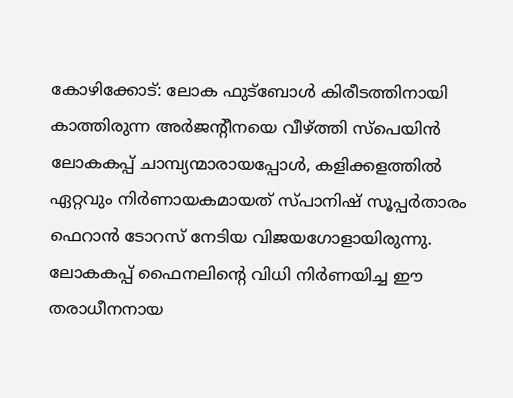കോഴിക്കോട്: ലോക ഫുട്ബോൾ കിരീടത്തിനായി കാത്തിരുന്ന അർജന്റീനയെ വീഴ്ത്തി സ്പെയിൻ ലോകകപ്പ് ചാമ്പ്യന്മാരായപ്പോൾ, കളിക്കളത്തിൽ ഏറ്റവും നിർണായകമായത് സ്പാനിഷ് സൂപ്പർതാരം ഫെറാൻ ടോറസ് നേടിയ വിജയഗോളായിരുന്നു. ലോകകപ്പ് ഫൈനലിന്റെ വിധി നിർണയിച്ച ഈ തരാധീനനായ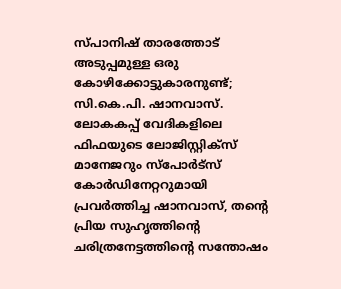സ്പാനിഷ് താരത്തോട് അടുപ്പമുള്ള ഒരു കോഴിക്കോട്ടുകാരനുണ്ട്; സി.കെ.പി. ഷാനവാസ്. ലോകകപ്പ് വേദികളിലെ ഫിഫയുടെ ലോജിസ്റ്റിക്സ് മാനേജറും സ്പോർട്സ് കോർഡിനേറ്ററുമായി പ്രവർത്തിച്ച ഷാനവാസ്, തന്റെ പ്രിയ സുഹൃത്തിന്റെ ചരിത്രനേട്ടത്തിന്റെ സന്തോഷം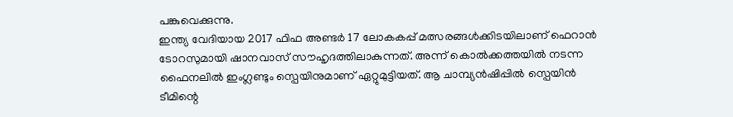പങ്കുവെക്കുന്നു.
ഇന്ത്യ വേദിയായ 2017 ഫിഫ അണ്ടർ 17 ലോകകപ്പ് മത്സരങ്ങൾക്കിടയിലാണ് ഫെറാൻ ടോറസുമായി ഷാനവാസ് സൗഹൃദത്തിലാകുന്നത്. അന്ന് കൊൽക്കത്തയിൽ നടന്ന ഫൈനലിൽ ഇംഗ്ലണ്ടും സ്പെയിനുമാണ് ഏറ്റുമുട്ടിയത്. ആ ചാമ്പ്യൻഷിപ്പിൽ സ്പെയിൻ ടീമിന്റെ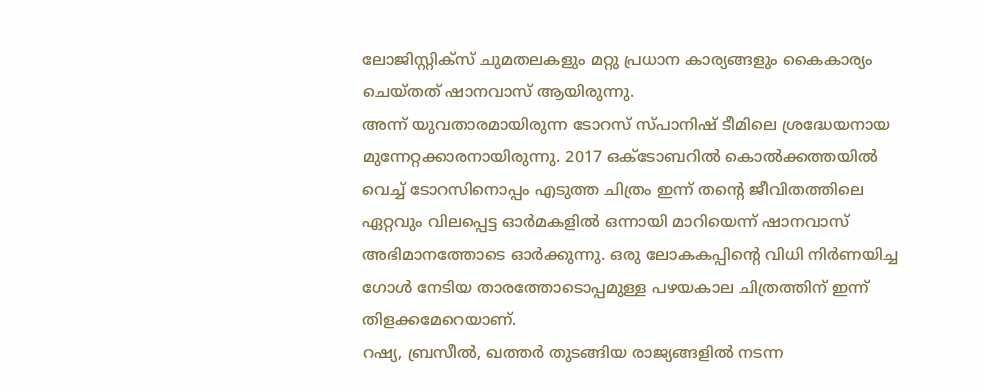ലോജിസ്റ്റിക്സ് ചുമതലകളും മറ്റു പ്രധാന കാര്യങ്ങളും കൈകാര്യം ചെയ്തത് ഷാനവാസ് ആയിരുന്നു.
അന്ന് യുവതാരമായിരുന്ന ടോറസ് സ്പാനിഷ് ടീമിലെ ശ്രദ്ധേയനായ മുന്നേറ്റക്കാരനായിരുന്നു. 2017 ഒക്ടോബറിൽ കൊൽക്കത്തയിൽ വെച്ച് ടോറസിനൊപ്പം എടുത്ത ചിത്രം ഇന്ന് തന്റെ ജീവിതത്തിലെ ഏറ്റവും വിലപ്പെട്ട ഓർമകളിൽ ഒന്നായി മാറിയെന്ന് ഷാനവാസ് അഭിമാനത്തോടെ ഓർക്കുന്നു. ഒരു ലോകകപ്പിന്റെ വിധി നിർണയിച്ച ഗോൾ നേടിയ താരത്തോടൊപ്പമുള്ള പഴയകാല ചിത്രത്തിന് ഇന്ന് തിളക്കമേറെയാണ്.
റഷ്യ, ബ്രസീൽ, ഖത്തർ തുടങ്ങിയ രാജ്യങ്ങളിൽ നടന്ന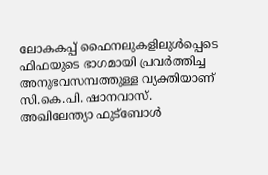ലോകകപ്പ് ഫൈനലുകളിലുൾപ്പെടെ ഫിഫയുടെ ഭാഗമായി പ്രവർത്തിച്ച അനുഭവസമ്പത്തുള്ള വ്യക്തിയാണ് സി.കെ.പി. ഷാനവാസ്. അഖിലേന്ത്യാ ഫുട്ബോൾ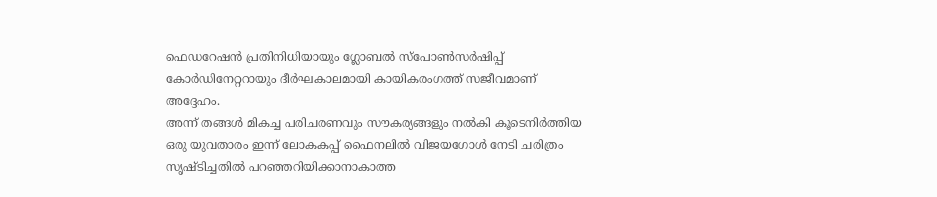ഫെഡറേഷൻ പ്രതിനിധിയായും ഗ്ലോബൽ സ്പോൺസർഷിപ്പ് കോർഡിനേറ്ററായും ദീർഘകാലമായി കായികരംഗത്ത് സജീവമാണ് അദ്ദേഹം.
അന്ന് തങ്ങൾ മികച്ച പരിചരണവും സൗകര്യങ്ങളും നൽകി കൂടെനിർത്തിയ ഒരു യുവതാരം ഇന്ന് ലോകകപ്പ് ഫൈനലിൽ വിജയഗോൾ നേടി ചരിത്രം സൃഷ്ടിച്ചതിൽ പറഞ്ഞറിയിക്കാനാകാത്ത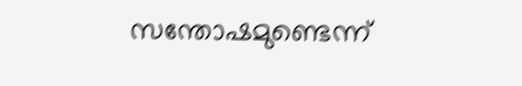സന്തോഷമുണ്ടെന്ന്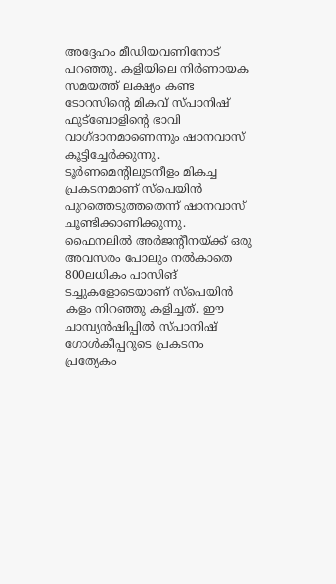അദ്ദേഹം മീഡിയവണിനോട് പറഞ്ഞു. കളിയിലെ നിർണായക സമയത്ത് ലക്ഷ്യം കണ്ട ടോറസിന്റെ മികവ് സ്പാനിഷ് ഫുട്ബോളിന്റെ ഭാവി വാഗ്ദാനമാണെന്നും ഷാനവാസ് കൂട്ടിച്ചേർക്കുന്നു.
ടൂർണമെന്റിലുടനീളം മികച്ച പ്രകടനമാണ് സ്പെയിൻ പുറത്തെടുത്തതെന്ന് ഷാനവാസ് ചൂണ്ടിക്കാണിക്കുന്നു. ഫൈനലിൽ അർജന്റീനയ്ക്ക് ഒരു അവസരം പോലും നൽകാതെ 800ലധികം പാസിങ് ടച്ചുകളോടെയാണ് സ്പെയിൻ കളം നിറഞ്ഞു കളിച്ചത്. ഈ ചാമ്പ്യൻഷിപ്പിൽ സ്പാനിഷ് ഗോൾകീപ്പറുടെ പ്രകടനം പ്രത്യേകം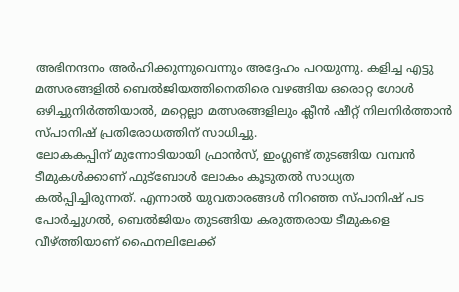അഭിനന്ദനം അർഹിക്കുന്നുവെന്നും അദ്ദേഹം പറയുന്നു. കളിച്ച എട്ടു മത്സരങ്ങളിൽ ബെൽജിയത്തിനെതിരെ വഴങ്ങിയ ഒരൊറ്റ ഗോൾ ഒഴിച്ചുനിർത്തിയാൽ, മറ്റെല്ലാ മത്സരങ്ങളിലും ക്ലീൻ ഷീറ്റ് നിലനിർത്താൻ സ്പാനിഷ് പ്രതിരോധത്തിന് സാധിച്ചു.
ലോകകപ്പിന് മുന്നോടിയായി ഫ്രാൻസ്, ഇംഗ്ലണ്ട് തുടങ്ങിയ വമ്പൻ ടീമുകൾക്കാണ് ഫുട്ബോൾ ലോകം കൂടുതൽ സാധ്യത കൽപ്പിച്ചിരുന്നത്. എന്നാൽ യുവതാരങ്ങൾ നിറഞ്ഞ സ്പാനിഷ് പട പോർച്ചുഗൽ, ബെൽജിയം തുടങ്ങിയ കരുത്തരായ ടീമുകളെ വീഴ്ത്തിയാണ് ഫൈനലിലേക്ക്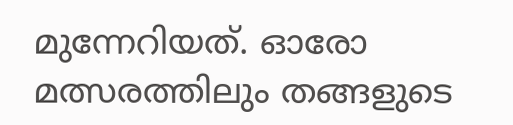മുന്നേറിയത്. ഓരോ മത്സരത്തിലും തങ്ങളുടെ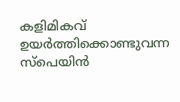കളിമികവ് ഉയർത്തിക്കൊണ്ടുവന്ന സ്പെയിൻ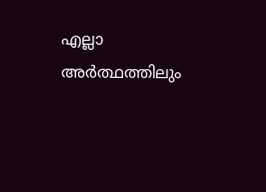എല്ലാ അർത്ഥത്തിലും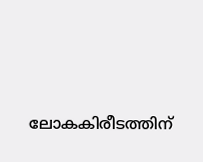ലോകകിരീടത്തിന്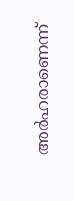അർഹരാണെന്ന്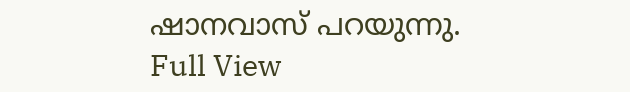ഷാനവാസ് പറയുന്നു.
Full View